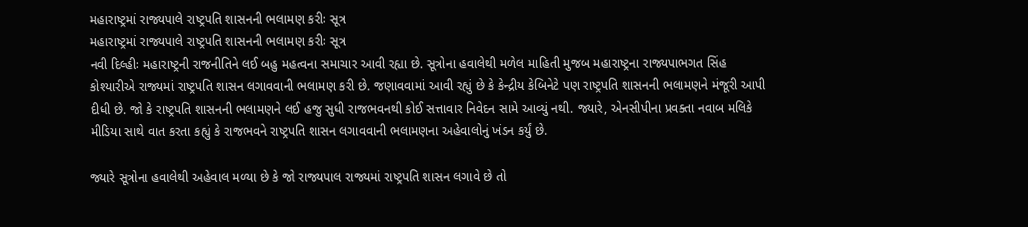મહારાષ્ટ્રમાં રાજ્યપાલે રાષ્ટ્રપતિ શાસનની ભલામણ કરીઃ સૂત્ર
મહારાષ્ટ્રમાં રાજ્યપાલે રાષ્ટ્રપતિ શાસનની ભલામણ કરીઃ સૂત્ર
નવી દિલ્હીઃ મહારાષ્ટ્રની રાજનીતિને લઈ બહુ મહત્વના સમાચાર આવી રહ્યા છે. સૂત્રોના હવાલેથી મળેલ માહિતી મુજબ મહારાષ્ટ્રના રાજ્યપાભગત સિંહ કોશ્યારીએ રાજ્યમાં રાષ્ટ્રપતિ શાસન લગાવવાની ભલામણ કરી છે. જણાવવામાં આવી રહ્યું છે કે કેન્દ્રીય કેબિનેટે પણ રાષ્ટ્રપતિ શાસનની ભલામણને મંજૂરી આપી દીધી છે. જો કે રાષ્ટ્રપતિ શાસનની ભલામણને લઈ હજુ સુધી રાજભવનથી કોઈ સત્તાવાર નિવેદન સામે આવ્યું નથી. જ્યારે, એનસીપીના પ્રવક્તા નવાબ મલિકે મીડિયા સાથે વાત કરતા કહ્યું કે રાજભવને રાષ્ટ્રપતિ શાસન લગાવવાની ભલામણના અહેવાલોનું ખંડન કર્યું છે.

જ્યારે સૂત્રોના હવાલેથી અહેવાલ મળ્યા છે કે જો રાજ્યપાલ રાજ્યમાં રાષ્ટ્રપતિ શાસન લગાવે છે તો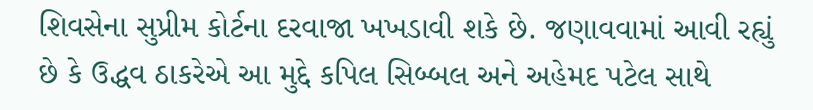શિવસેના સુપ્રીમ કોર્ટના દરવાજા ખખડાવી શકે છે. જણાવવામાં આવી રહ્યું છે કે ઉદ્ધવ ઠાકરેએ આ મુદ્દે કપિલ સિબ્બલ અને અહેમદ પટેલ સાથે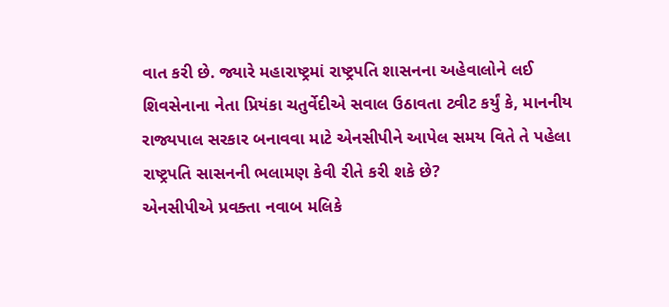વાત કરી છે. જ્યારે મહારાષ્ટ્રમાં રાષ્ટ્રપતિ શાસનના અહેવાલોને લઈ શિવસેનાના નેતા પ્રિયંકા ચતુર્વેદીએ સવાલ ઉઠાવતા ટ્વીટ કર્યું કે, માનનીય રાજ્યપાલ સરકાર બનાવવા માટે એનસીપીને આપેલ સમય વિતે તે પહેલા રાષ્ટ્રપતિ સાસનની ભલામણ કેવી રીતે કરી શકે છે?
એનસીપીએ પ્રવક્તા નવાબ મલિકે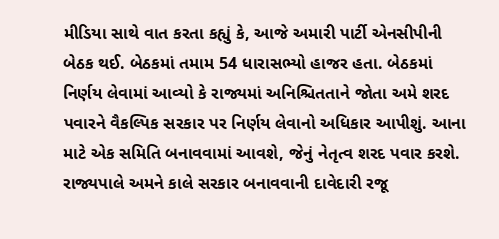મીડિયા સાથે વાત કરતા કહ્યું કે, આજે અમારી પાર્ટી એનસીપીની બેઠક થઈ. બેઠકમાં તમામ 54 ધારાસભ્યો હાજર હતા. બેઠકમાં નિર્ણય લેવામાં આવ્યો કે રાજ્યમાં અનિશ્ચિતતાને જોતા અમે શરદ પવારને વૈકલ્પિક સરકાર પર નિર્ણય લેવાનો અધિકાર આપીશું. આના માટે એક સમિતિ બનાવવામાં આવશે, જેનું નેતૃત્વ શરદ પવાર કરશે. રાજ્યપાલે અમને કાલે સરકાર બનાવવાની દાવેદારી રજૂ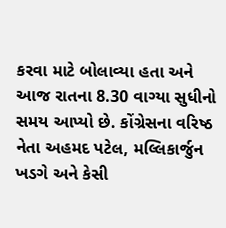કરવા માટે બોલાવ્યા હતા અને આજ રાતના 8.30 વાગ્યા સુધીનો સમય આપ્યો છે. કોંગ્રેસના વરિષ્ઠ નેતા અહમદ પટેલ, મલ્લિકાર્જુન ખડગે અને કેસી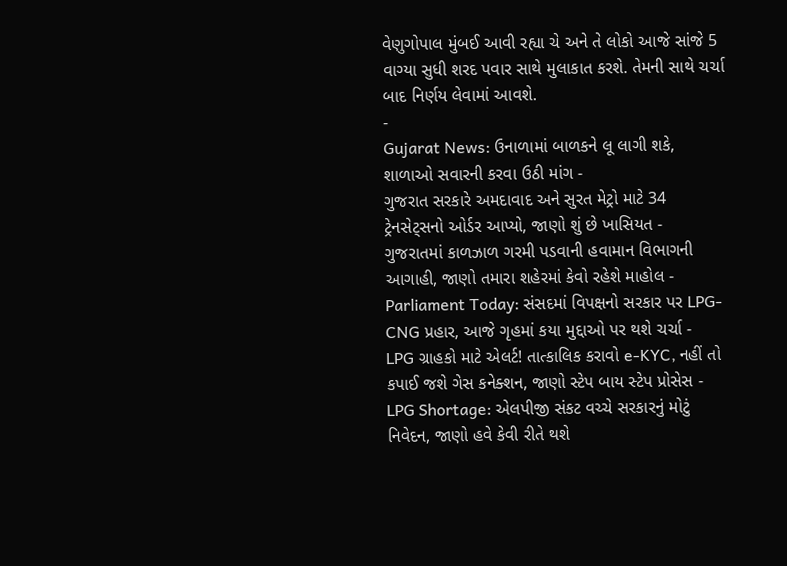વેણુગોપાલ મુંબઈ આવી રહ્યા ચે અને તે લોકો આજે સાંજે 5 વાગ્યા સુધી શરદ પવાર સાથે મુલાકાત કરશે. તેમની સાથે ચર્ચા બાદ નિર્ણય લેવામાં આવશે.
-
Gujarat News: ઉનાળામાં બાળકને લૂ લાગી શકે, શાળાઓ સવારની કરવા ઉઠી માંગ -
ગુજરાત સરકારે અમદાવાદ અને સુરત મેટ્રો માટે 34 ટ્રેનસેટ્સનો ઓર્ડર આપ્યો, જાણો શું છે ખાસિયત -
ગુજરાતમાં કાળઝાળ ગરમી પડવાની હવામાન વિભાગની આગાહી, જાણો તમારા શહેરમાં કેવો રહેશે માહોલ -
Parliament Today: સંસદમાં વિપક્ષનો સરકાર પર LPG-CNG પ્રહાર, આજે ગૃહમાં કયા મુદ્દાઓ પર થશે ચર્ચા -
LPG ગ્રાહકો માટે એલર્ટ! તાત્કાલિક કરાવો e-KYC, નહીં તો કપાઈ જશે ગેસ કનેક્શન, જાણો સ્ટેપ બાય સ્ટેપ પ્રોસેસ -
LPG Shortage: એલપીજી સંકટ વચ્ચે સરકારનું મોટું નિવેદન, જાણો હવે કેવી રીતે થશે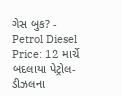ગેસ બુક? -
Petrol Diesel Price: 12 માર્ચે બદલાયા પેટ્રોલ-ડીઝલના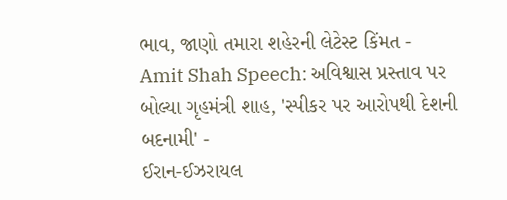ભાવ, જાણો તમારા શહેરની લેટેસ્ટ કિંમત -
Amit Shah Speech: અવિશ્વાસ પ્રસ્તાવ પર બોલ્યા ગૃહમંત્રી શાહ, 'સ્પીકર પર આરોપથી દેશની બદનામી' -
ઈરાન-ઈઝરાયલ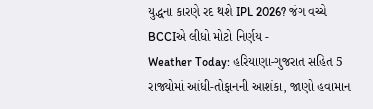યુદ્ધના કારણે રદ થશે IPL 2026? જંગ વચ્ચે BCCIએ લીધો મોટો નિર્ણય -
Weather Today: હરિયાણા-ગુજરાત સહિત 5 રાજ્યોમાં આંધી-તોફાનની આશંકા, જાણો હવામાન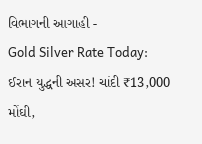વિભાગની આગાહી -
Gold Silver Rate Today: ઈરાન યુદ્ધની અસર! ચાંદી ₹13,000 મોંઘી,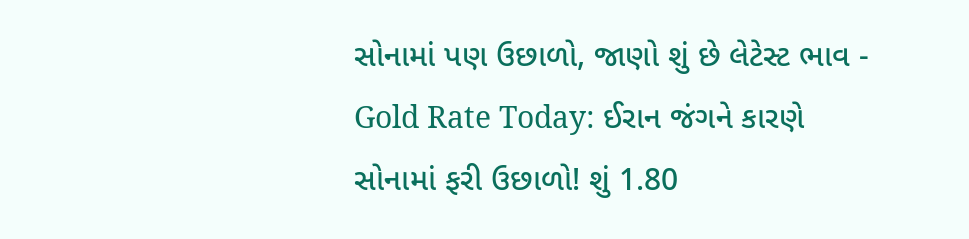સોનામાં પણ ઉછાળો, જાણો શું છે લેટેસ્ટ ભાવ -
Gold Rate Today: ઈરાન જંગને કારણે સોનામાં ફરી ઉછાળો! શું 1.80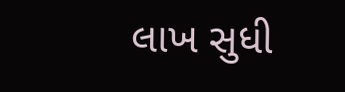લાખ સુધી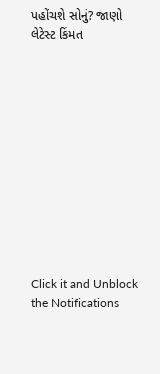પહોંચશે સોનું? જાણો લેટેસ્ટ કિંમત












Click it and Unblock the Notifications